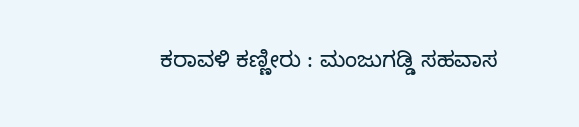ಕರಾವಳಿ ಕಣ್ಣೀರು : ಮಂಜುಗಡ್ಡಿ ಸಹವಾಸ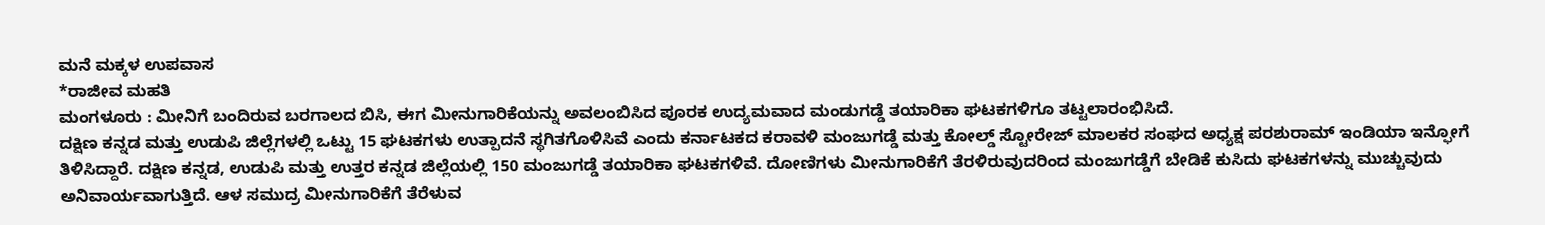ಮನೆ ಮಕ್ಕಳ ಉಪವಾಸ
*ರಾಜೀವ ಮಹತಿ
ಮಂಗಳೂರು : ಮೀನಿಗೆ ಬಂದಿರುವ ಬರಗಾಲದ ಬಿಸಿ, ಈಗ ಮೀನುಗಾರಿಕೆಯನ್ನು ಅವಲಂಬಿಸಿದ ಪೂರಕ ಉದ್ಯಮವಾದ ಮಂಡುಗಡ್ಡೆ ತಯಾರಿಕಾ ಘಟಕಗಳಿಗೂ ತಟ್ಟಲಾರಂಭಿಸಿದೆ.
ದಕ್ಷಿಣ ಕನ್ನಡ ಮತ್ತು ಉಡುಪಿ ಜಿಲ್ಲೆಗಳಲ್ಲಿ ಒಟ್ಟು 15 ಘಟಕಗಳು ಉತ್ಪಾದನೆ ಸ್ಥಗಿತಗೊಳಿಸಿವೆ ಎಂದು ಕರ್ನಾಟಕದ ಕರಾವಳಿ ಮಂಜುಗಡ್ಡೆ ಮತ್ತು ಕೋಲ್ಡ್ ಸ್ಟೋರೇಜ್ ಮಾಲಕರ ಸಂಘದ ಅಧ್ಯಕ್ಷ ಪರಶುರಾಮ್ ಇಂಡಿಯಾ ಇನ್ಫೋಗೆ ತಿಳಿಸಿದ್ದಾರೆ. ದಕ್ಷಿಣ ಕನ್ನಡ, ಉಡುಪಿ ಮತ್ತು ಉತ್ತರ ಕನ್ನಡ ಜಿಲ್ಲೆಯಲ್ಲಿ 150 ಮಂಜುಗಡ್ಡೆ ತಯಾರಿಕಾ ಘಟಕಗಳಿವೆ. ದೋಣಿಗಳು ಮೀನುಗಾರಿಕೆಗೆ ತೆರಳಿರುವುದರಿಂದ ಮಂಜುಗಡ್ಡೆಗೆ ಬೇಡಿಕೆ ಕುಸಿದು ಘಟಕಗಳನ್ನು ಮುಚ್ಚುವುದು ಅನಿವಾರ್ಯವಾಗುತ್ತಿದೆ. ಆಳ ಸಮುದ್ರ ಮೀನುಗಾರಿಕೆಗೆ ತೆರೆಳುವ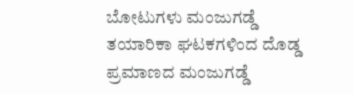ಬೋಟುಗಳು ಮಂಜುಗಡ್ಡೆ ತಯಾರಿಕಾ ಘಟಕಗಳಿಂದ ದೊಡ್ಡ ಪ್ರಮಾಣದ ಮಂಜುಗಡ್ಡೆ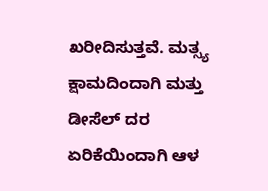ಖರೀದಿಸುತ್ತವೆ. ಮತ್ಸ್ಯ ಕ್ಷಾಮದಿಂದಾಗಿ ಮತ್ತು ಡೀಸೆಲ್ ದರ ಏರಿಕೆಯಿಂದಾಗಿ ಆಳ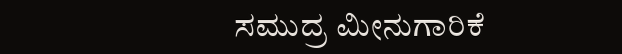ಸಮುದ್ರ ಮೀನುಗಾರಿಕೆ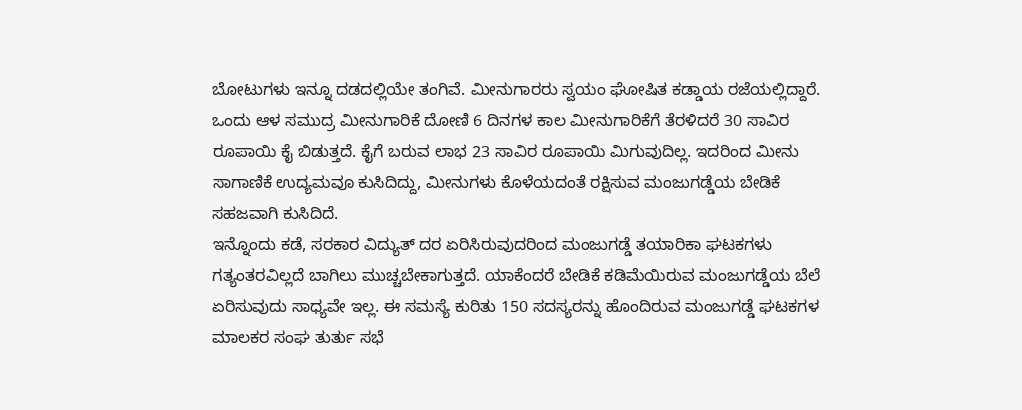ಬೋಟುಗಳು ಇನ್ನೂ ದಡದಲ್ಲಿಯೇ ತಂಗಿವೆ. ಮೀನುಗಾರರು ಸ್ವಯಂ ಘೋಷಿತ ಕಡ್ಡಾಯ ರಜೆಯಲ್ಲಿದ್ದಾರೆ. ಒಂದು ಆಳ ಸಮುದ್ರ ಮೀನುಗಾರಿಕೆ ದೋಣಿ 6 ದಿನಗಳ ಕಾಲ ಮೀನುಗಾರಿಕೆಗೆ ತೆರಳಿದರೆ 30 ಸಾವಿರ ರೂಪಾಯಿ ಕೈ ಬಿಡುತ್ತದೆ. ಕೈಗೆ ಬರುವ ಲಾಭ 23 ಸಾವಿರ ರೂಪಾಯಿ ಮಿಗುವುದಿಲ್ಲ. ಇದರಿಂದ ಮೀನು ಸಾಗಾಣಿಕೆ ಉದ್ಯಮವೂ ಕುಸಿದಿದ್ದು, ಮೀನುಗಳು ಕೊಳೆಯದಂತೆ ರಕ್ಷಿಸುವ ಮಂಜುಗಡ್ಡೆಯ ಬೇಡಿಕೆ ಸಹಜವಾಗಿ ಕುಸಿದಿದೆ.
ಇನ್ನೊಂದು ಕಡೆ, ಸರಕಾರ ವಿದ್ಯುತ್ ದರ ಏರಿಸಿರುವುದರಿಂದ ಮಂಜುಗಡ್ಡೆ ತಯಾರಿಕಾ ಘಟಕಗಳು ಗತ್ಯಂತರವಿಲ್ಲದೆ ಬಾಗಿಲು ಮುಚ್ಚಬೇಕಾಗುತ್ತದೆ. ಯಾಕೆಂದರೆ ಬೇಡಿಕೆ ಕಡಿಮೆಯಿರುವ ಮಂಜುಗಡ್ಡೆಯ ಬೆಲೆ ಏರಿಸುವುದು ಸಾಧ್ಯವೇ ಇಲ್ಲ. ಈ ಸಮಸ್ಯೆ ಕುರಿತು 150 ಸದಸ್ಯರನ್ನು ಹೊಂದಿರುವ ಮಂಜುಗಡ್ಡೆ ಘಟಕಗಳ ಮಾಲಕರ ಸಂಘ ತುರ್ತು ಸಭೆ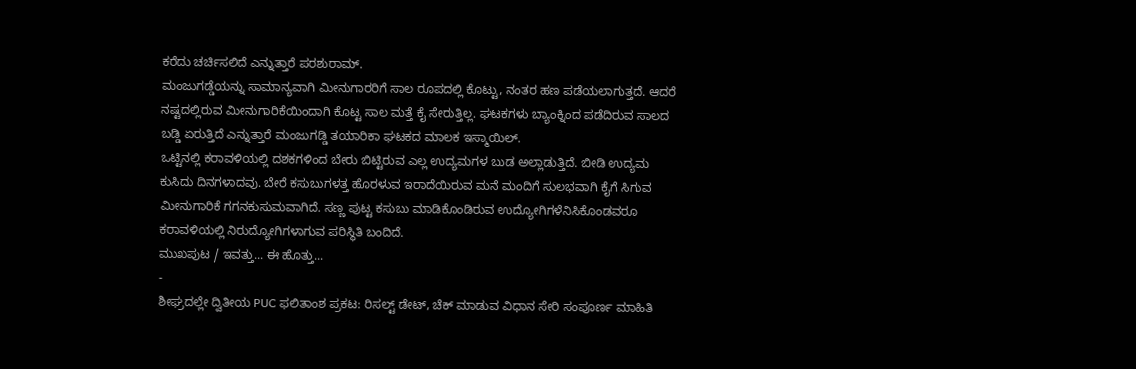ಕರೆದು ಚರ್ಚಿಸಲಿದೆ ಎನ್ನುತ್ತಾರೆ ಪರಶುರಾಮ್.
ಮಂಜುಗಡ್ಡೆಯನ್ನು ಸಾಮಾನ್ಯವಾಗಿ ಮೀನುಗಾರರಿಗೆ ಸಾಲ ರೂಪದಲ್ಲಿ ಕೊಟ್ಟು, ನಂತರ ಹಣ ಪಡೆಯಲಾಗುತ್ತದೆ. ಆದರೆ ನಷ್ಟದಲ್ಲಿರುವ ಮೀನುಗಾರಿಕೆಯಿಂದಾಗಿ ಕೊಟ್ಟ ಸಾಲ ಮತ್ತೆ ಕೈ ಸೇರುತ್ತಿಲ್ಲ. ಘಟಕಗಳು ಬ್ಯಾಂಕ್ನಿಂದ ಪಡೆದಿರುವ ಸಾಲದ ಬಡ್ಡಿ ಏರುತ್ತಿದೆ ಎನ್ನುತ್ತಾರೆ ಮಂಜುಗಡ್ಡಿ ತಯಾರಿಕಾ ಘಟಕದ ಮಾಲಕ ಇಸ್ಮಾಯಿಲ್.
ಒಟ್ಟಿನಲ್ಲಿ ಕರಾವಳಿಯಲ್ಲಿ ದಶಕಗಳಿಂದ ಬೇರು ಬಿಟ್ಟಿರುವ ಎಲ್ಲ ಉದ್ಯಮಗಳ ಬುಡ ಅಲ್ಲಾಡುತ್ತಿದೆ. ಬೀಡಿ ಉದ್ಯಮ ಕುಸಿದು ದಿನಗಳಾದವು. ಬೇರೆ ಕಸುಬುಗಳತ್ತ ಹೊರಳುವ ಇರಾದೆಯಿರುವ ಮನೆ ಮಂದಿಗೆ ಸುಲಭವಾಗಿ ಕೈಗೆ ಸಿಗುವ ಮೀನುಗಾರಿಕೆ ಗಗನಕುಸುಮವಾಗಿದೆ. ಸಣ್ಣ ಪುಟ್ಟ ಕಸುಬು ಮಾಡಿಕೊಂಡಿರುವ ಉದ್ಯೋಗಿಗಳೆನಿಸಿಕೊಂಡವರೂ ಕರಾವಳಿಯಲ್ಲಿ ನಿರುದ್ಯೋಗಿಗಳಾಗುವ ಪರಿಸ್ಥಿತಿ ಬಂದಿದೆ.
ಮುಖಪುಟ / ಇವತ್ತು... ಈ ಹೊತ್ತು...
-
ಶೀಘ್ರದಲ್ಲೇ ದ್ವಿತೀಯ PUC ಫಲಿತಾಂಶ ಪ್ರಕಟ: ರಿಸಲ್ಟ್ ಡೇಟ್, ಚೆಕ್ ಮಾಡುವ ವಿಧಾನ ಸೇರಿ ಸಂಪೂರ್ಣ ಮಾಹಿತಿ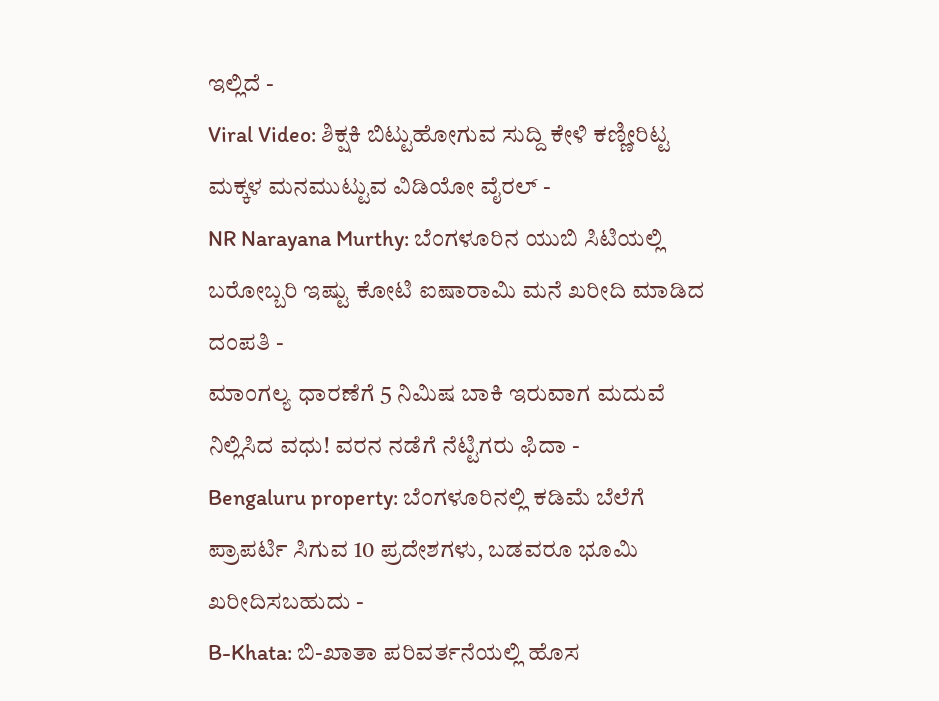ಇಲ್ಲಿದೆ -
Viral Video: ಶಿಕ್ಷಕಿ ಬಿಟ್ಟುಹೋಗುವ ಸುದ್ದಿ ಕೇಳಿ ಕಣ್ಣೀರಿಟ್ಟ ಮಕ್ಕಳ ಮನಮುಟ್ಟುವ ವಿಡಿಯೋ ವೈರಲ್ -
NR Narayana Murthy: ಬೆಂಗಳೂರಿನ ಯುಬಿ ಸಿಟಿಯಲ್ಲಿ ಬರೋಬ್ಬರಿ ಇಷ್ಟು ಕೋಟಿ ಐಷಾರಾಮಿ ಮನೆ ಖರೀದಿ ಮಾಡಿದ ದಂಪತಿ -
ಮಾಂಗಲ್ಯ ಧಾರಣೆಗೆ 5 ನಿಮಿಷ ಬಾಕಿ ಇರುವಾಗ ಮದುವೆ ನಿಲ್ಲಿಸಿದ ವಧು! ವರನ ನಡೆಗೆ ನೆಟ್ಟಿಗರು ಫಿದಾ -
Bengaluru property: ಬೆಂಗಳೂರಿನಲ್ಲಿ ಕಡಿಮೆ ಬೆಲೆಗೆ ಪ್ರಾಪರ್ಟಿ ಸಿಗುವ 10 ಪ್ರದೇಶಗಳು, ಬಡವರೂ ಭೂಮಿ ಖರೀದಿಸಬಹುದು -
B-Khata: ಬಿ-ಖಾತಾ ಪರಿವರ್ತನೆಯಲ್ಲಿ ಹೊಸ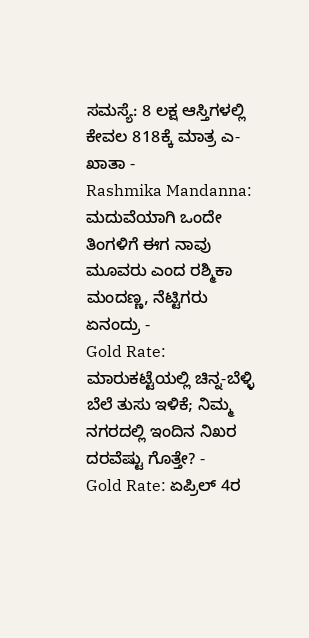ಸಮಸ್ಯೆ: 8 ಲಕ್ಷ ಆಸ್ತಿಗಳಲ್ಲಿ ಕೇವಲ 818ಕ್ಕೆ ಮಾತ್ರ ಎ-ಖಾತಾ -
Rashmika Mandanna: ಮದುವೆಯಾಗಿ ಒಂದೇ ತಿಂಗಳಿಗೆ ಈಗ ನಾವು ಮೂವರು ಎಂದ ರಶ್ಮಿಕಾ ಮಂದಣ್ಣ, ನೆಟ್ಟಿಗರು ಏನಂದ್ರು -
Gold Rate: ಮಾರುಕಟ್ಟೆಯಲ್ಲಿ ಚಿನ್ನ-ಬೆಳ್ಳಿ ಬೆಲೆ ತುಸು ಇಳಿಕೆ; ನಿಮ್ಮ ನಗರದಲ್ಲಿ ಇಂದಿನ ನಿಖರ ದರವೆಷ್ಟು ಗೊತ್ತೇ? -
Gold Rate: ಏಪ್ರಿಲ್ 4ರ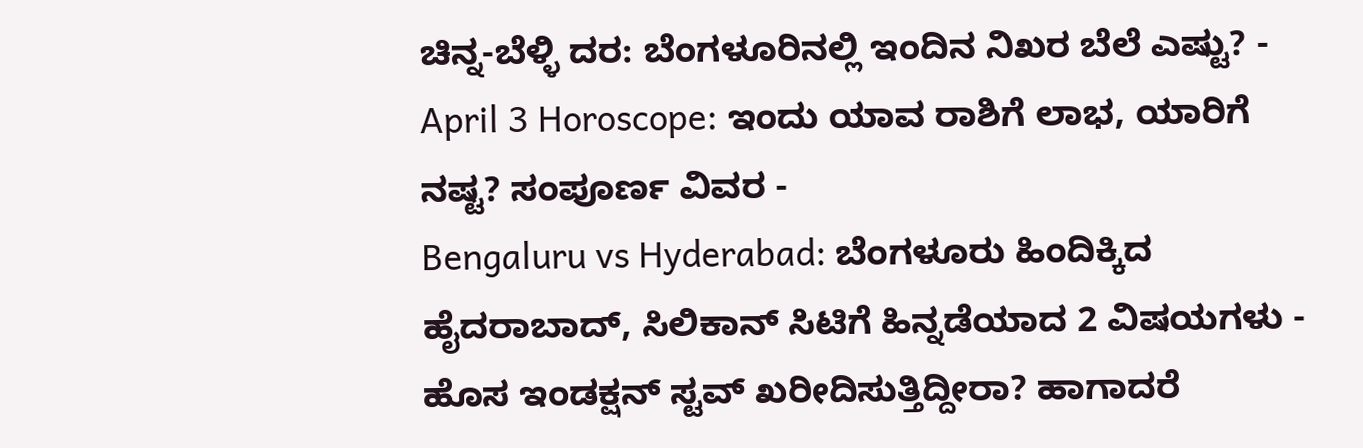ಚಿನ್ನ-ಬೆಳ್ಳಿ ದರ: ಬೆಂಗಳೂರಿನಲ್ಲಿ ಇಂದಿನ ನಿಖರ ಬೆಲೆ ಎಷ್ಟು? -
April 3 Horoscope: ಇಂದು ಯಾವ ರಾಶಿಗೆ ಲಾಭ, ಯಾರಿಗೆ ನಷ್ಟ? ಸಂಪೂರ್ಣ ವಿವರ -
Bengaluru vs Hyderabad: ಬೆಂಗಳೂರು ಹಿಂದಿಕ್ಕಿದ ಹೈದರಾಬಾದ್, ಸಿಲಿಕಾನ್ ಸಿಟಿಗೆ ಹಿನ್ನಡೆಯಾದ 2 ವಿಷಯಗಳು -
ಹೊಸ ಇಂಡಕ್ಷನ್ ಸ್ಟವ್ ಖರೀದಿಸುತ್ತಿದ್ದೀರಾ? ಹಾಗಾದರೆ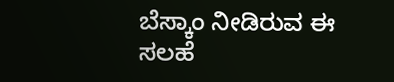ಬೆಸ್ಕಾಂ ನೀಡಿರುವ ಈ ಸಲಹೆ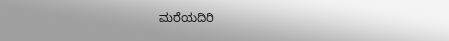ಮರೆಯದಿರಿ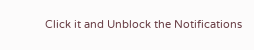Click it and Unblock the Notifications